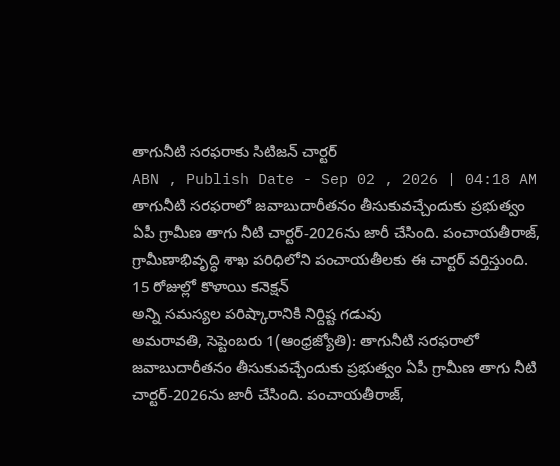తాగునీటి సరఫరాకు సిటిజన్ చార్టర్
ABN , Publish Date - Sep 02 , 2026 | 04:18 AM
తాగునీటి సరఫరాలో జవాబుదారీతనం తీసుకువచ్చేందుకు ప్రభుత్వం ఏపీ గ్రామీణ తాగు నీటి చార్టర్-2026ను జారీ చేసింది. పంచాయతీరాజ్, గ్రామీణాభివృద్ధి శాఖ పరిధిలోని పంచాయతీలకు ఈ చార్టర్ వర్తిస్తుంది.
15 రోజుల్లో కొళాయి కనెక్షన్
అన్ని సమస్యల పరిష్కారానికి నిర్దిష్ట గడువు
అమరావతి, సెప్టెంబరు 1(ఆంధ్రజ్యోతి): తాగునీటి సరఫరాలో జవాబుదారీతనం తీసుకువచ్చేందుకు ప్రభుత్వం ఏపీ గ్రామీణ తాగు నీటి చార్టర్-2026ను జారీ చేసింది. పంచాయతీరాజ్,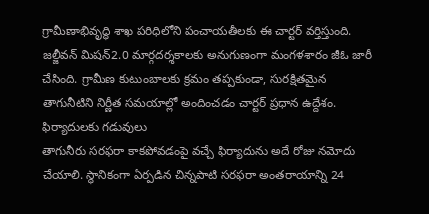గ్రామీణాభివృద్ధి శాఖ పరిధిలోని పంచాయతీలకు ఈ చార్టర్ వర్తిస్తుంది. జల్జీవన్ మిషన్2.0 మార్గదర్శకాలకు అనుగుణంగా మంగళశారం జీఓ జారీ చేసింది. గ్రామీణ కుటుంబాలకు క్రమం తప్పకుండా, సురక్షితమైన తాగునీటిని నిర్ణీత సమయాల్లో అందించడం చార్టర్ ప్రధాన ఉద్దేశం.
ఫిర్యాదులకు గడువులు
తాగునీరు సరఫరా కాకపోవడంపై వచ్చే ఫిర్యాదును అదే రోజు నమోదు చేయాలి. స్థానికంగా ఏర్పడిన చిన్నపాటి సరఫరా అంతరాయాన్ని 24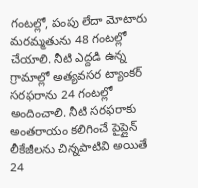గంటల్లో, పంపు లేదా మోటారు మరమ్మతును 48 గంటల్లో చేయాలి. నీటి ఎద్దడి ఉన్న గ్రామాల్లో అత్యవసర ట్యాంకర్ సరఫరాను 24 గంటల్లో అందించాలి. నీటి సరఫరాకు అంతరాయం కలిగించే పైప్లైన్ లీకేజీలను చిన్నపాటివి అయితే 24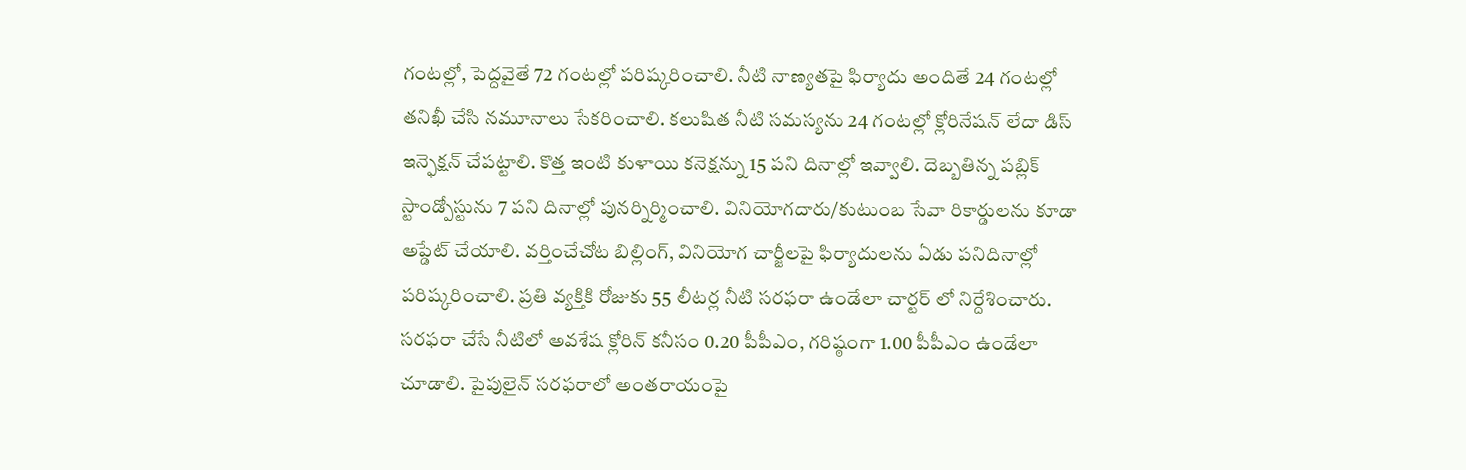గంటల్లో, పెద్దవైతే 72 గంటల్లో పరిష్కరించాలి. నీటి నాణ్యతపై ఫిర్యాదు అందితే 24 గంటల్లో తనిఖీ చేసి నమూనాలు సేకరించాలి. కలుషిత నీటి సమస్యను 24 గంటల్లో క్లోరినేషన్ లేదా డిస్ ఇన్ఫెక్షన్ చేపట్టాలి. కొత్త ఇంటి కుళాయి కనెక్షన్ను 15 పని దినాల్లో ఇవ్వాలి. దెబ్బతిన్న పబ్లిక్ స్టాండ్పోస్టును 7 పని దినాల్లో పునర్నిర్మించాలి. వినియోగదారు/కుటుంబ సేవా రికార్డులను కూడా అప్డేట్ చేయాలి. వర్తించేచోట బిల్లింగ్, వినియోగ చార్జీలపై ఫిర్యాదులను ఏడు పనిదినాల్లో పరిష్కరించాలి. ప్రతి వ్యక్తికి రోజుకు 55 లీటర్ల నీటి సరఫరా ఉండేలా చార్టర్ లో నిర్దేశించారు. సరఫరా చేసే నీటిలో అవశేష క్లోరిన్ కనీసం 0.20 పీపీఎం, గరిష్ఠంగా 1.00 పీపీఎం ఉండేలా చూడాలి. పైపులైన్ సరఫరాలో అంతరాయంపై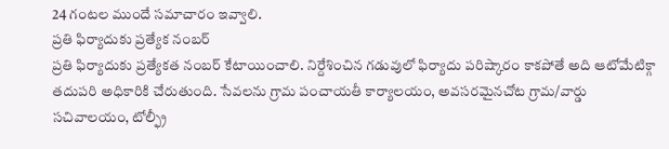24 గంటల ముందే సమాచారం ఇవ్వాలి.
ప్రతి ఫిర్యాదుకు ప్రత్యేక నంబర్
ప్రతి ఫిర్యాదుకు ప్రత్యేకత నంబర్ కేటాయించాలి. నిర్దేశించిన గడువులో ఫిర్యాదు పరిష్కారం కాకపోతే అది ఆటోమేటిక్గా తదుపరి అధికారికి చేరుతుంది. సేవలను గ్రామ పంచాయతీ కార్యాలయం, అవసరమైనచోట గ్రామ/వార్డు సచివాలయం, టోల్ఫ్రీ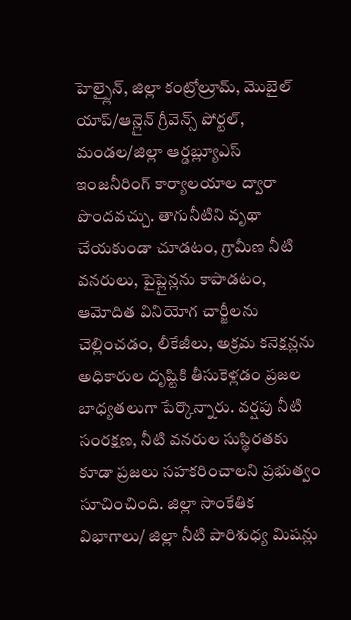హెల్ప్లైన్, జిల్లా కంట్రోల్రూమ్, మొబైల్ యాప్/ఆన్లైన్ గ్రీవెన్స్ పోర్టల్, మండల/జిల్లా ఆర్డబ్ల్యూఎస్ ఇంజనీరింగ్ కార్యాలయాల ద్వారా పొందవచ్చు. తాగునీటిని వృథా చేయకుండా చూడటం, గ్రామీణ నీటి వనరులు, పైప్లైన్లను కాపాడటం, ఆమోదిత వినియోగ చార్జీలను చెల్లించడం, లీకేజీలు, అక్రమ కనెక్షన్లను అధికారుల దృష్టికి తీసుకెళ్లడం ప్రజల బాధ్యతలుగా పేర్కొన్నారు. వర్షపు నీటి సంరక్షణ, నీటి వనరుల సుస్థిరతకు కూడా ప్రజలు సహకరించాలని ప్రభుత్వం సూచించింది. జిల్లా సాంకేతిక విభాగాలు/ జిల్లా నీటి పారిశుధ్య మిషన్లు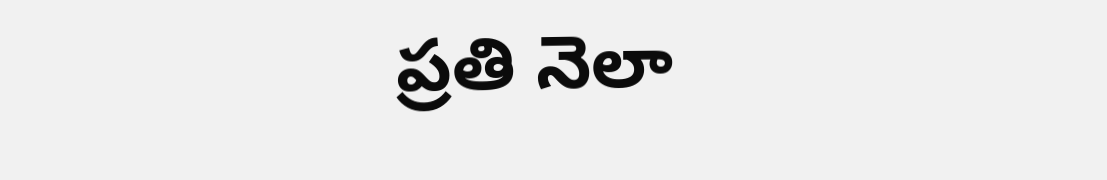ప్రతి నెలా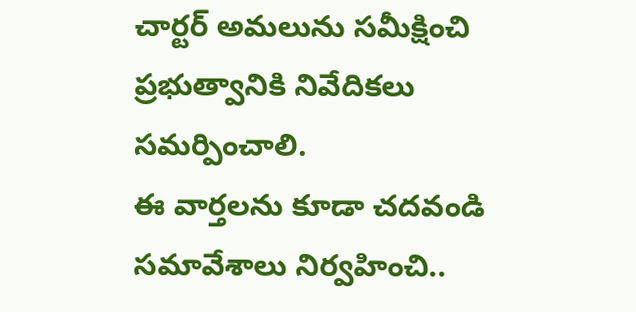చార్టర్ అమలును సమీక్షించి ప్రభుత్వానికి నివేదికలు సమర్పించాలి.
ఈ వార్తలను కూడా చదవండి
సమావేశాలు నిర్వహించి..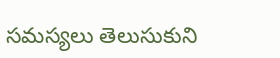సమస్యలు తెలుసుకుని